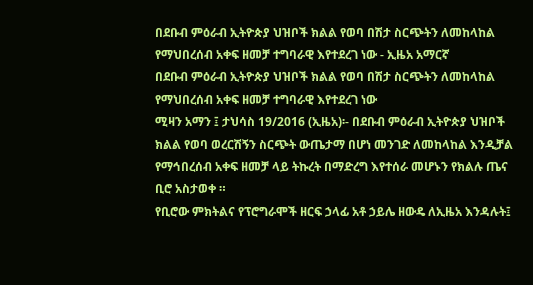በደቡብ ምዕራብ ኢትዮጵያ ህዝቦች ክልል የወባ በሽታ ስርጭትን ለመከላከል የማህበረሰብ አቀፍ ዘመቻ ተግባራዊ እየተደረገ ነው - ኢዜአ አማርኛ
በደቡብ ምዕራብ ኢትዮጵያ ህዝቦች ክልል የወባ በሽታ ስርጭትን ለመከላከል የማህበረሰብ አቀፍ ዘመቻ ተግባራዊ እየተደረገ ነው
ሚዛን አማን ፤ ታህሳስ 19/2016 (ኢዜአ)፡- በደቡብ ምዕራብ ኢትዮጵያ ህዝቦች ክልል የወባ ወረርሽኝን ስርጭት ውጤታማ በሆነ መንገድ ለመከላከል እንዲቻል የማኅበረሰብ አቀፍ ዘመቻ ላይ ትኩረት በማድረግ እየተሰራ መሆኑን የክልሉ ጤና ቢሮ አስታወቀ ።
የቢሮው ምክትልና የፕሮግራሞች ዘርፍ ኃላፊ አቶ ኃይሌ ዘውዴ ለኢዜአ እንዳሉት፤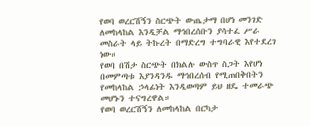የወባ ወረርሽኝን ስርጭት ውጤታማ በሆነ መንገድ ለመከላከል እንዲቻል ማኅበረሰቡን ያሳተፈ ሥራ መስራት ላይ ትኩረት በማድረግ ተግባራዊ እየተደረገ ነው።
የወባ በሽታ ስርጭት በክልሉ ውስጥ ስጋት እየሆነ በመምጣቱ እያንዳንዱ ማኅበረሰብ የሚጠበቅበትን የመከላከል ኃላፊነት እንዲወጣም ይህ ዘዴ ተመራጭ መሆኑን ተናግረዋል።
የወባ ወረርሽኝን ለመከላከል በርካታ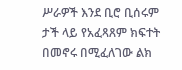ሥራዎች እንደ ቢሮ ቢሰሩም ታች ላይ የአፈጻጸም ክፍተት በመኖሩ በሚፈለገው ልክ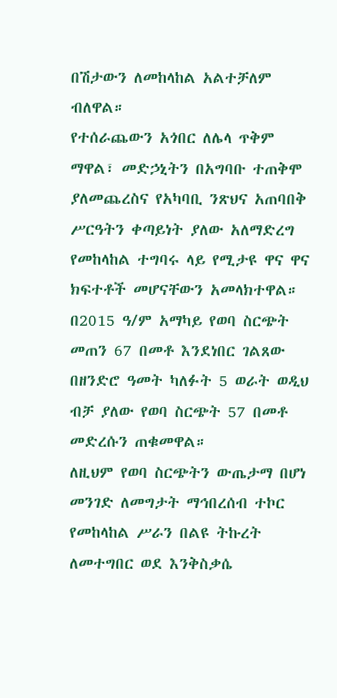በሽታውን ለመከላከል አልተቻለም ብለዋል።
የተሰራጨውን አጎበር ለሌላ ጥቅም ማዋል፣ መድኃኒትን በአግባቡ ተጠቅሞ ያለመጨረስና የአካባቢ ንጽህና አጠባበቅ ሥርዓትን ቀጣይነት ያለው አለማድረግ የመከላከል ተግባሩ ላይ የሚታዩ ዋና ዋና ክፍተቶች መሆናቸውን አመላክተዋል።
በ2015 ዓ/ም አማካይ የወባ ስርጭት መጠን 67 በመቶ እንደነበር ገልጸው በዘንድሮ ዓመት ካለፉት 5 ወራት ወዲህ ብቻ ያለው የወባ ስርጭት 57 በመቶ መድረሱን ጠቁመዋል።
ለዚህም የወባ ስርጭትን ውጤታማ በሆነ መንገድ ለመግታት ማኅበረሰብ ተኮር የመከላከል ሥራን በልዩ ትኩረት ለመተግበር ወደ እንቅስቃሴ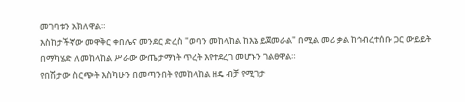መገባቱን አክለዋል።
እስከታችኛው መዋቅር ቀበሌና መንደር ድረስ "ወባን መከላከል ከእኔ ይጀመራል" በሚል መሪ ቃል ከኅብረተሰቡ ጋር ውይይት በማካሄድ ለመከላከል ሥራው ውጤታማነት ጥረት እየተደረገ መሆኑን ገልፀዋል።
የበሽታው ስርጭት እስካሁን በመጣንበት የመከላከል ዘዴ ብቻ የሚገታ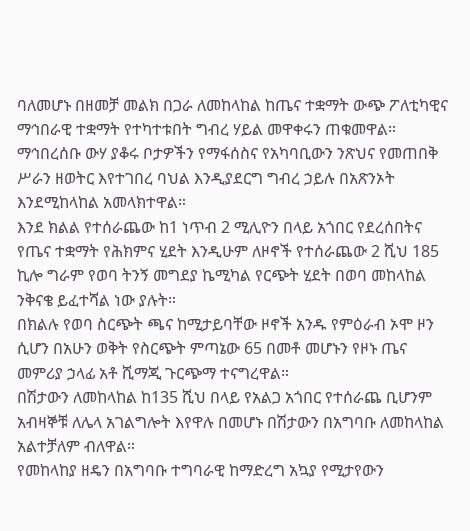ባለመሆኑ በዘመቻ መልክ በጋራ ለመከላከል ከጤና ተቋማት ውጭ ፖለቲካዊና ማኅበራዊ ተቋማት የተካተቱበት ግብረ ሃይል መዋቀሩን ጠቁመዋል።
ማኅበረሰቡ ውሃ ያቆሩ ቦታዎችን የማፋሰስና የአካባቢውን ንጽህና የመጠበቅ ሥራን ዘወትር እየተገበረ ባህል እንዲያደርግ ግብረ ኃይሉ በአጽንኦት እንደሚከላከል አመላክተዋል።
እንደ ክልል የተሰራጨው ከ1 ነጥብ 2 ሚሊዮን በላይ አጎበር የደረሰበትና የጤና ተቋማት የሕክምና ሂደት እንዲሁም ለዞኖች የተሰራጨው 2 ሺህ 185 ኪሎ ግራም የወባ ትንኝ መግደያ ኬሚካል የርጭት ሂደት በወባ መከላከል ንቅናቄ ይፈተሻል ነው ያሉት።
በክልሉ የወባ ስርጭት ጫና ከሚታይባቸው ዞኖች አንዱ የምዕራብ ኦሞ ዞን ሲሆን በአሁን ወቅት የስርጭት ምጣኔው 65 በመቶ መሆኑን የዞኑ ጤና መምሪያ ኃላፊ አቶ ሺማጂ ጉርጭማ ተናግረዋል።
በሽታውን ለመከላከል ከ135 ሺህ በላይ የአልጋ አጎበር የተሰራጨ ቢሆንም አብዛኞቹ ለሌላ አገልግሎት እየዋሉ በመሆኑ በሽታውን በአግባቡ ለመከላከል አልተቻለም ብለዋል።
የመከላከያ ዘዴን በአግባቡ ተግባራዊ ከማድረግ አኳያ የሚታየውን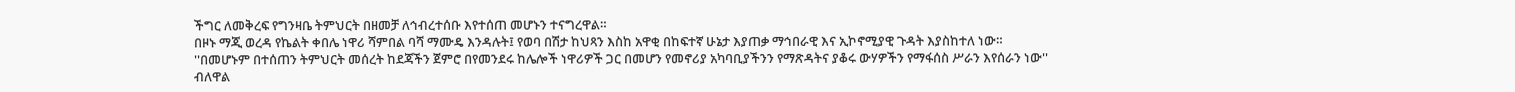ችግር ለመቅረፍ የግንዛቤ ትምህርት በዘመቻ ለኅብረተሰቡ እየተሰጠ መሆኑን ተናግረዋል።
በዞኑ ማጂ ወረዳ የኬልት ቀበሌ ነዋሪ ሻምበል ባሻ ማሙዴ እንዳሉት፤ የወባ በሽታ ከህጻን እስከ አዋቂ በከፍተኛ ሁኔታ እያጠቃ ማኅበራዊ እና ኢኮኖሚያዊ ጉዳት እያስከተለ ነው።
''በመሆኑም በተሰጠን ትምህርት መሰረት ከደጃችን ጀምሮ በየመንደሩ ከሌሎች ነዋሪዎች ጋር በመሆን የመኖሪያ አካባቢያችንን የማጽዳትና ያቆሩ ውሃዎችን የማፋሰስ ሥራን እየሰራን ነው'' ብለዋል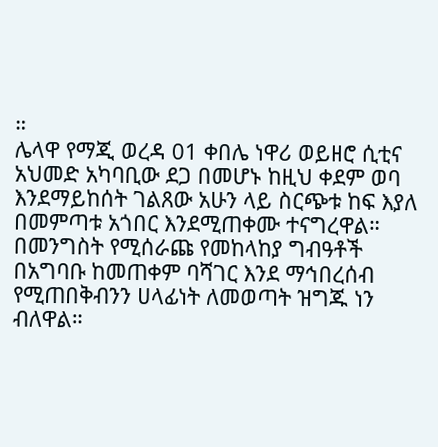።
ሌላዋ የማጂ ወረዳ 01 ቀበሌ ነዋሪ ወይዘሮ ሲቲና አህመድ አካባቢው ደጋ በመሆኑ ከዚህ ቀደም ወባ እንደማይከሰት ገልጸው አሁን ላይ ስርጭቱ ከፍ እያለ በመምጣቱ አጎበር እንደሚጠቀሙ ተናግረዋል።
በመንግስት የሚሰራጩ የመከላከያ ግብዓቶች በአግባቡ ከመጠቀም ባሻገር እንደ ማኅበረሰብ የሚጠበቅብንን ሀላፊነት ለመወጣት ዝግጁ ነን ብለዋል።